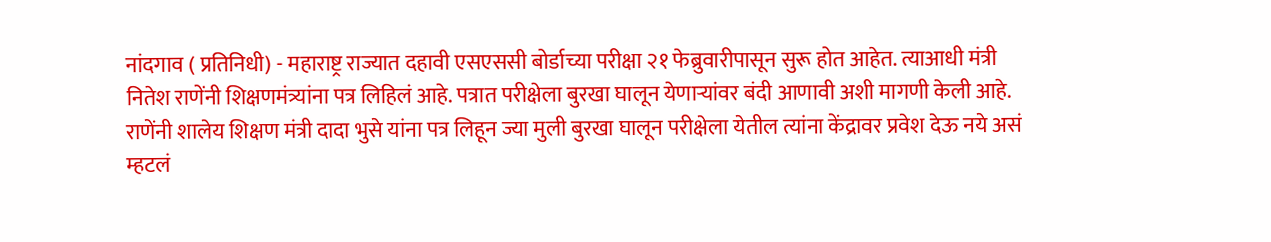नांदगाव ( प्रतिनिधी) - महाराष्ट्र राज्यात दहावी एसएससी बोर्डाच्या परीक्षा २१ फेब्रुवारीपासून सुरू होत आहेत. त्याआधी मंत्री नितेश राणेंनी शिक्षणमंत्र्यांना पत्र लिहिलं आहे. पत्रात परीक्षेला बुरखा घालून येणाऱ्यांवर बंदी आणावी अशी मागणी केली आहे. राणेंनी शालेय शिक्षण मंत्री दादा भुसे यांना पत्र लिहून ज्या मुली बुरखा घालून परीक्षेला येतील त्यांना केंद्रावर प्रवेश देऊ नये असं म्हटलं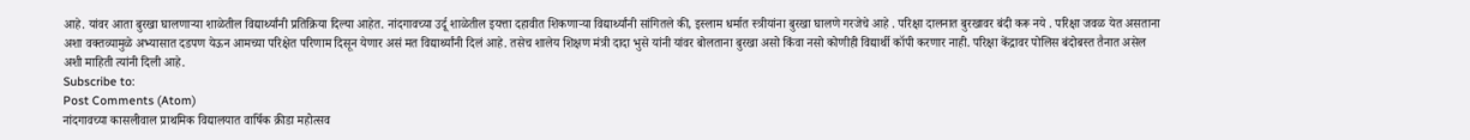आहे. यांवर आता बुरखा घालणाऱ्या शाळेतील विद्यार्थ्यांनी प्रतिक्रिया दिल्या आहेत. नांदगावच्या उर्दू शाळेतील इयत्ता दहावीत शिकणाऱ्या विद्यार्थ्यांनी सांगितले की, इस्लाम धर्मात स्त्रीयांना बुरखा घालणे गरजेचे आहे . परिक्षा दालनात बुरखावर बंदी करू नये . परिक्षा जवळ येत असताना अशा वक्तव्यामुळे अभ्यासात दडपण येऊन आमच्या परिक्षेत परिणाम दिसून येणार असं मत विद्यार्थ्यांनी दिलं आहे. तसेच शालेय शिक्षण मंत्री दादा भुसे यांनी यांवर बोलताना बुरखा असो किंवा नसो कोणीही विद्यार्थी कॉपी करणार नाही. परिक्षा केंद्रावर पोलिस बंदोबस्त तैनात असेल अशी माहिती त्यांनी दिली आहे.
Subscribe to:
Post Comments (Atom)
नांदगावच्या कासलीवाल प्राथमिक विद्यालयात वार्षिक क्रीडा महोत्सव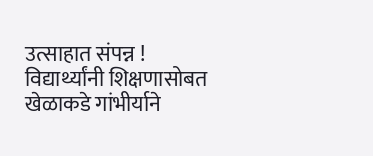उत्साहात संपन्न ! विद्यार्थ्यांनी शिक्षणासोबत खेळाकडे गांभीर्याने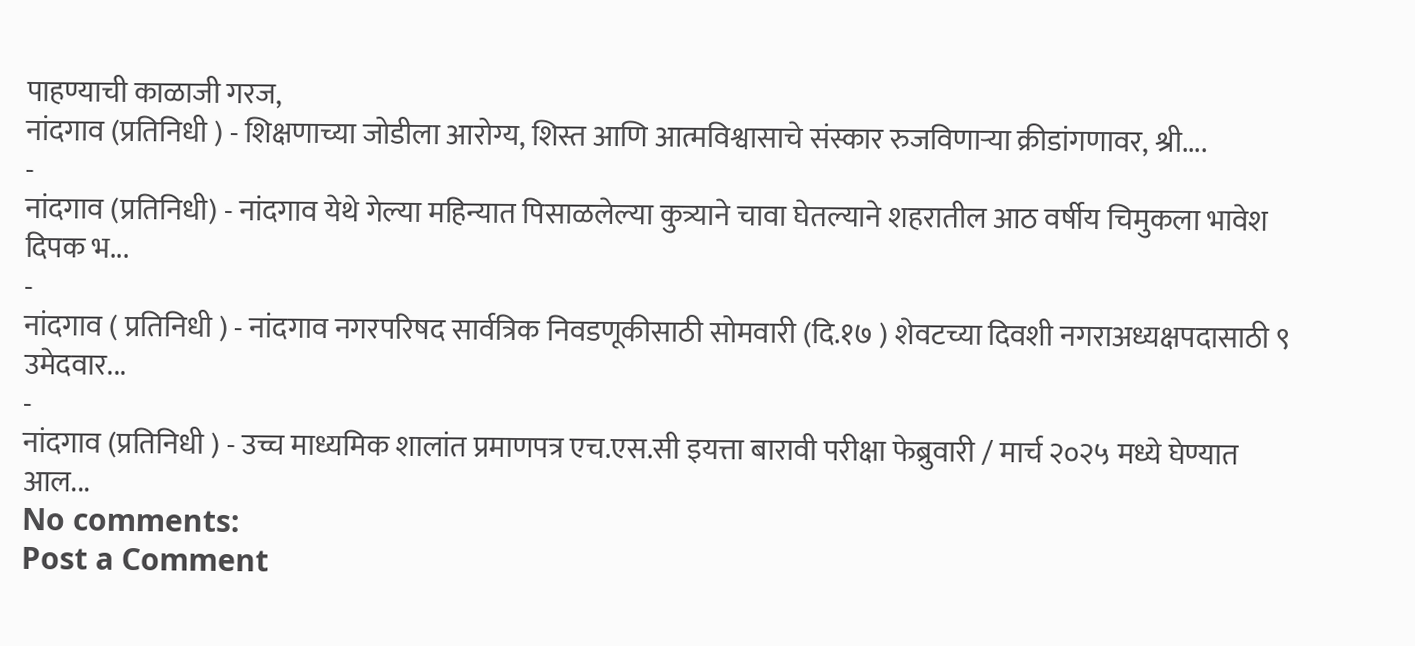पाहण्याची काळाजी गरज,
नांदगाव (प्रतिनिधी ) - शिक्षणाच्या जोडीला आरोग्य, शिस्त आणि आत्मविश्वासाचे संस्कार रुजविणाऱ्या क्रीडांगणावर, श्री....
-
नांदगाव (प्रतिनिधी) - नांदगाव येथे गेल्या महिन्यात पिसाळलेल्या कुत्र्याने चावा घेतल्याने शहरातील आठ वर्षीय चिमुकला भावेश दिपक भ...
-
नांदगाव ( प्रतिनिधी ) - नांदगाव नगरपरिषद सार्वत्रिक निवडणूकीसाठी सोमवारी (दि.१७ ) शेवटच्या दिवशी नगराअध्यक्षपदासाठी ९ उमेदवार...
-
नांदगाव (प्रतिनिधी ) - उच्च माध्यमिक शालांत प्रमाणपत्र एच.एस.सी इयत्ता बारावी परीक्षा फेब्रुवारी / मार्च २०२५ मध्ये घेण्यात आल...
No comments:
Post a Comment